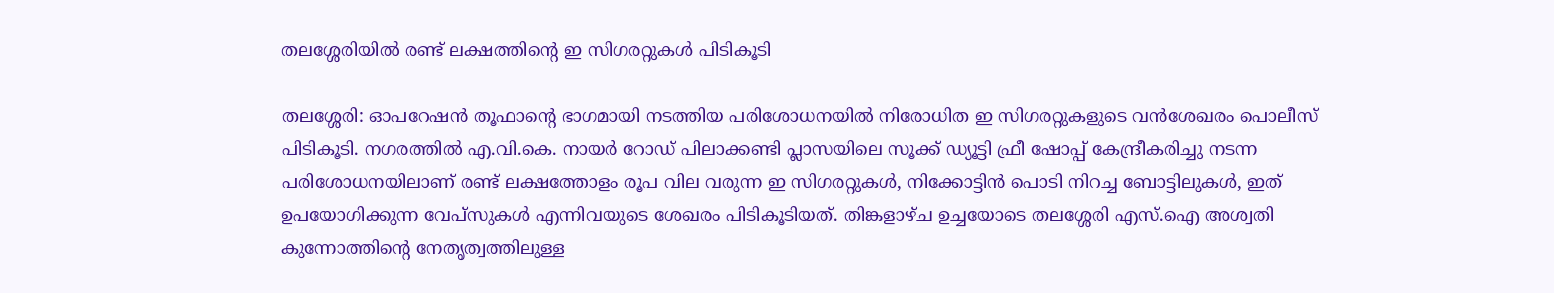തലശ്ശേരിയിൽ രണ്ട് ലക്ഷത്തിന്റെ ഇ സിഗരറ്റുകൾ പിടികൂടി

തലശ്ശേരി: ഓപറേഷൻ തൂഫാന്റെ ഭാഗമായി നടത്തിയ പരിശോധനയിൽ നിരോധിത ഇ സിഗരറ്റുകളുടെ വൻശേഖരം പൊലീസ് പിടികൂടി. നഗരത്തിൽ എ.വി.കെ. നായർ റോഡ് പിലാക്കണ്ടി പ്ലാസയിലെ സൂക്ക് ഡ്യൂട്ടി ഫ്രീ ഷോപ്പ് കേന്ദ്രീകരിച്ചു നടന്ന പരിശോധനയിലാണ് രണ്ട് ലക്ഷത്തോളം രൂപ വില വരുന്ന ഇ സിഗരറ്റുകൾ, നിക്കോട്ടിൻ പൊടി നിറച്ച ബോട്ടിലുകൾ, ഇത് ഉപയോഗിക്കുന്ന വേപ്സുകൾ എന്നിവയുടെ ശേഖരം പിടികൂടിയത്. തിങ്കളാഴ്ച ഉച്ചയോടെ തലശ്ശേരി എസ്.ഐ അശ്വതി കുന്നോത്തിന്റെ നേതൃത്വത്തിലുള്ള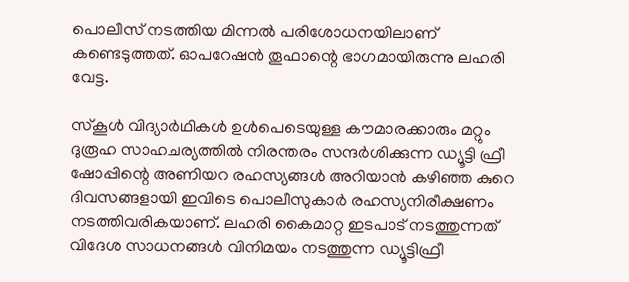പൊലീസ് നടത്തിയ മിന്നൽ പരിശോധനയിലാണ് കണ്ടെടുത്തത്. ഓപറേഷൻ തൂഫാന്റെ ഭാഗമായിരുന്നു ലഹരി വേട്ട.

സ്കൂൾ വിദ്യാർഥികൾ ഉൾപെടെയുള്ള കൗമാരക്കാരും മറ്റും ദുരൂഹ സാഹചര്യത്തിൽ നിരന്തരം സന്ദർശിക്കുന്ന ഡ്യൂട്ടി ഫ്രീ ഷോപ്പിന്റെ അണിയറ രഹസ്യങ്ങൾ അറിയാൻ കഴിഞ്ഞ കുറെ ദിവസങ്ങളായി ഇവിടെ പൊലീസുകാർ രഹസ്യനിരീക്ഷണം നടത്തിവരികയാണ്. ലഹരി കൈമാറ്റ ഇടപാട് നടത്തുന്നത് വിദേശ സാധനങ്ങൾ വിനിമയം നടത്തുന്ന ഡ്യൂട്ടിഫ്രീ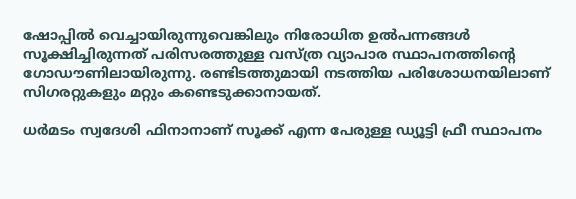ഷോപ്പിൽ വെച്ചായിരുന്നുവെങ്കിലും നിരോധിത ഉൽപന്നങ്ങൾ സൂക്ഷിച്ചിരുന്നത് പരിസരത്തുള്ള വസ്ത്ര വ്യാപാര സ്ഥാപനത്തിന്റെ ഗോഡൗണിലായിരുന്നു. രണ്ടിടത്തുമായി നടത്തിയ പരിശോധനയിലാണ് സിഗരറ്റുകളും മറ്റും കണ്ടെടുക്കാനായത്.

ധർമടം സ്വദേശി ഫിനാനാണ് സൂക്ക് എന്ന പേരുള്ള ഡ്യൂട്ടി ഫ്രീ സ്ഥാപനം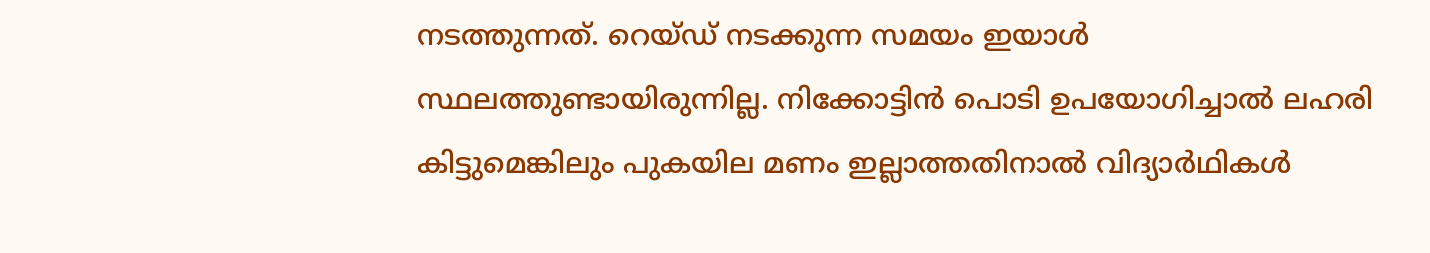നടത്തുന്നത്. റെയ്ഡ് നടക്കുന്ന സമയം ഇയാൾ സ്ഥലത്തുണ്ടായിരുന്നില്ല. നിക്കോട്ടിൻ പൊടി ഉപയോഗിച്ചാൽ ലഹരി കിട്ടുമെങ്കിലും പുകയില മണം ഇല്ലാത്തതിനാൽ വിദ്യാർഥികൾ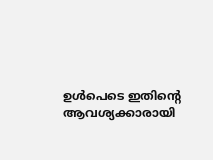ഉൾപെടെ ഇതിന്റെ ആവശ്യക്കാരായി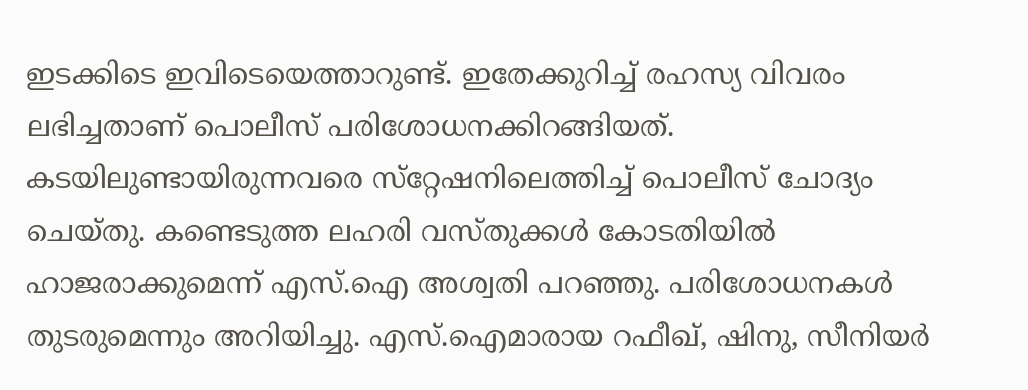ഇടക്കിടെ ഇവിടെയെത്താറുണ്ട്. ഇതേക്കുറിച്ച് രഹസ്യ വിവരം ലഭിച്ചതാണ് പൊലീസ് പരിശോധനക്കിറങ്ങിയത്. കടയിലുണ്ടായിരുന്നവരെ സ്‌റ്റേഷനിലെത്തിച്ച് പൊലീസ് ചോദ്യം ചെയ്തു. കണ്ടെടുത്ത ലഹരി വസ്തുക്കൾ കോടതിയിൽ ഹാജരാക്കുമെന്ന് എസ്.ഐ അശ്വതി പറഞ്ഞു. പരിശോധനകൾ തുടരുമെന്നും അറിയിച്ചു. എസ്.ഐമാരായ റഫീഖ്, ഷിനു, സീനിയർ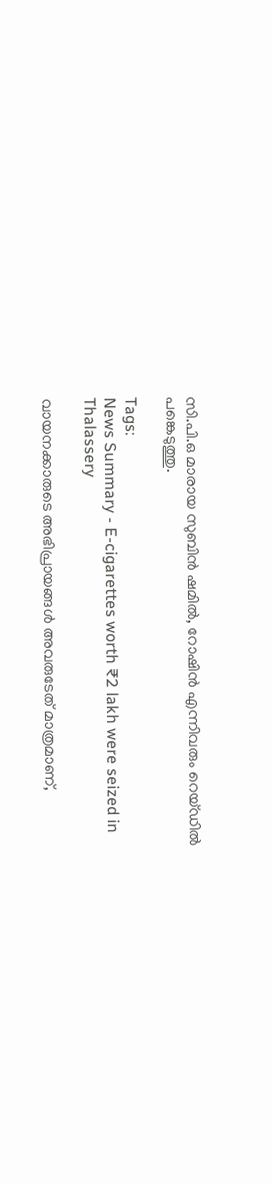സി.പി.ഒ മാരായ സുബിൻ ഷമിൽ, റോഷിൻ എന്നിവരും റെയ്ഡിൽ പങ്കെടുത്തു.

Tags:
News Summary - E-cigarettes worth ₹2 lakh were seized in Thalassery

വായനക്കാരുടെ അഭിപ്രായങ്ങള്‍ അവരുടേത് മാത്രമാണ്,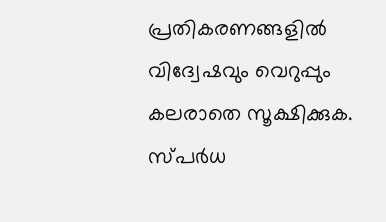പ്രതികരണങ്ങളിൽ വിദ്വേഷവും വെറുപ്പും കലരാതെ സൂക്ഷിക്കുക. സ്പർധ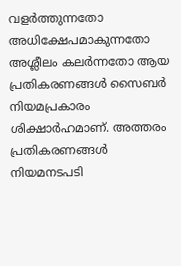വളർത്തുന്നതോ അധിക്ഷേപമാകുന്നതോ അശ്ലീലം കലർന്നതോ ആയ പ്രതികരണങ്ങൾ സൈബർ നിയമപ്രകാരം ശിക്ഷാർഹമാണ്. അത്തരം പ്രതികരണങ്ങൾ നിയമനടപടി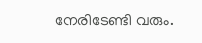നേരിടേണ്ടി വരും.